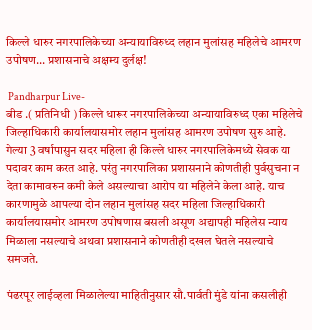किल्ले धारुर नगरपालिकेच्या अन्यायाविरुध्द लहान मुलांसह महिलेचे आमरण उपोषण... प्रशासनाचे अक्षम्य दुर्लक्ष!

 Pandharpur Live-
बीड .( प्रतिनिधी ) किल्ले धारूर नगरपालिकेच्या अन्यायाविरुध्द एका महिलेचे जिल्हाधिकारी कार्यालयासमोर लहान मुलांसह आमरण उपोषण सुरु आहे. गेल्या 3 वर्षापासुन सदर महिला ही किल्ले धारुर नगरपालिकेमध्ये सेवक या पदावर काम करत आहे. परंतु नगरपालिका प्रशासनाने कोणतीही पुर्वसुचना न देता कामावरुन कमी केले असल्याचा आरोप या महिलेने केला आहे. याच कारणामुळे आपल्या दोन लहान मुलांसह सदर महिला जिल्हाधिकारी कार्यालयासमोर आमरण उपोषणास बसली असूण अद्यापही महिलेस न्याय मिळाला नसल्याचे अथवा प्रशासनाने कोणतीही दखल घेतले नसल्याचे समजते.

पंढरपूर लाईव्हला मिळालेल्या माहितीनुसार सौ.पार्वती मुंडे यांना कसलीही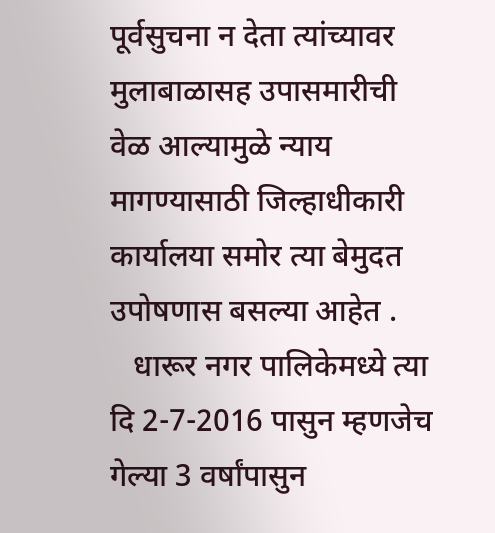पूर्वसुचना न देता त्यांच्यावर मुलाबाळासह उपासमारीची वेळ आल्यामुळे न्याय मागण्यासाठी जिल्हाधीकारी कार्यालया समोर त्या बेमुदत उपोषणास बसल्या आहेत .
   धारूर नगर पालिकेमध्ये त्या  दि 2-7-2016 पासुन म्हणजेच  गेल्या 3 वर्षांपासुन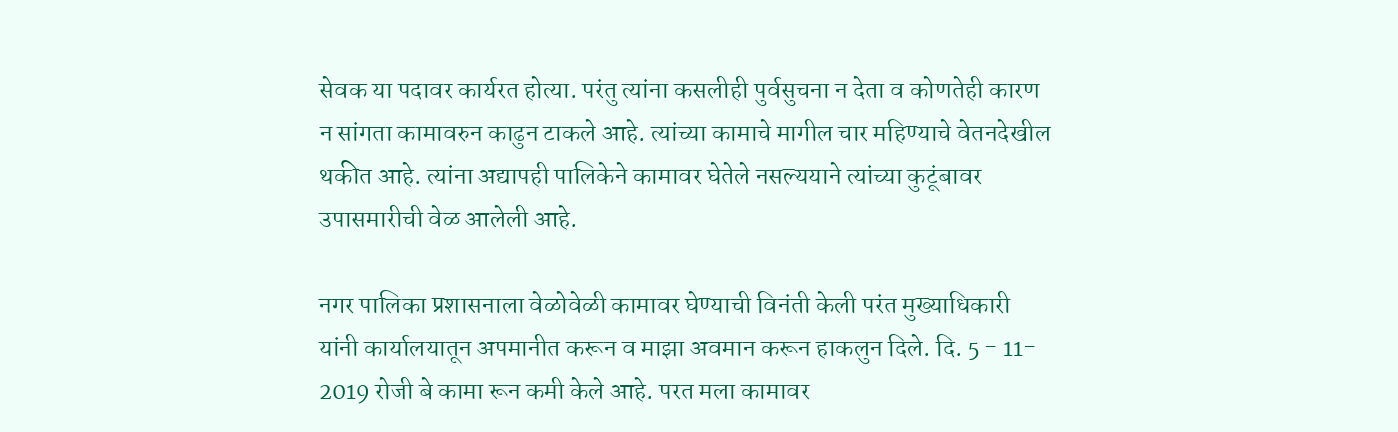सेवक या पदावर कार्यरत होत्या. परंतु त्यांना कसलीही पुर्वसुचना न देता व कोणतेही कारण न सांगता कामावरुन काढुन टाकले आहे. त्यांच्या कामाचे मागील चार महिण्याचे वेतनदेखील थकीत आहे. त्यांना अद्यापही पालिकेने कामावर घेतेले नसल्ययाने त्यांच्या कुटूंबावर  उपासमारीची वेळ आलेली आहे.

नगर पालिका प्रशासनाला वेळोवेळी कामावर घेण्याची विनंती केली परंत मुख्याधिकारी यांनी कार्यालयातून अपमानीत करून व माझा अवमान करून हाकलुन दिले. दि. 5 - 11- 2019 रोजी बे कामा रून कमी केले आहे. परत मला कामावर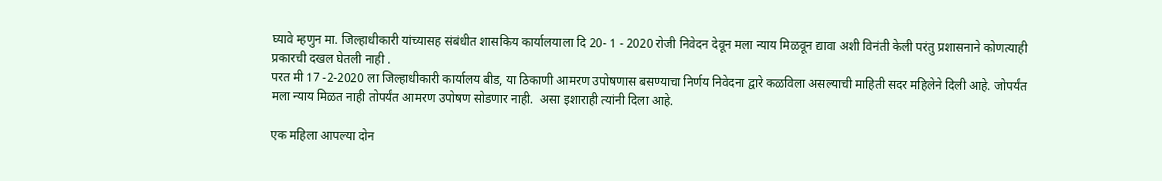घ्यावे म्हणुन मा. जिल्हाधीकारी यांच्यासह संबंधीत शासकिय कार्यालयाला दि 20- 1 - 2020 रोजी निवेदन देवून मला न्याय मिळवून द्यावा अशी विनंती केली परंतु प्रशासनाने कोणत्याही प्रकारची दखल घेतली नाही .
परत मी 17 -2-2020 ला जिल्हाधीकारी कार्यालय बीड, या ठिकाणी आमरण उपोषणास बसण्याचा निर्णय निवेदना द्वारे कळविला असल्याची माहिती सदर महिलेने दिली आहे. जोपर्यंत मला न्याय मिळत नाही तोपर्यंत आमरण उपोषण सोडणार नाही.  असा इशाराही त्यांनी दिला आहे.

एक महिला आपल्या दोन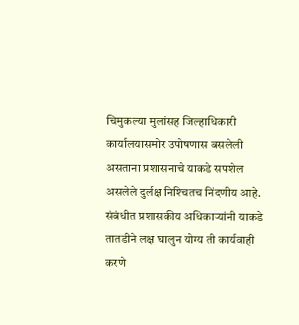चिमुकल्या मुलांसह जिल्हाधिकारी कार्यालयासमोर उपोषणास बसलेली असताना प्रशासनाचे याकडे सपशेल असलेले दुर्लक्ष निश्‍चितच निंदणीय आहे. संबंधीत प्रशासकीय अधिकार्‍यांनी याकडे तातडीने लक्ष घालुन योग्य ती कार्यवाही करणे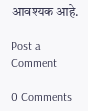आवश्यक आहे.

Post a Comment

0 Comments